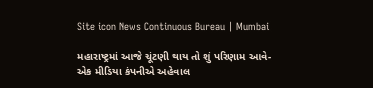Site icon News Continuous Bureau | Mumbai

મહારાષ્ટ્રમાં આજે ચૂંટણી થાય તો શું પરિણામ આવે-એક મીડિયા કંપનીએ અહેવાલ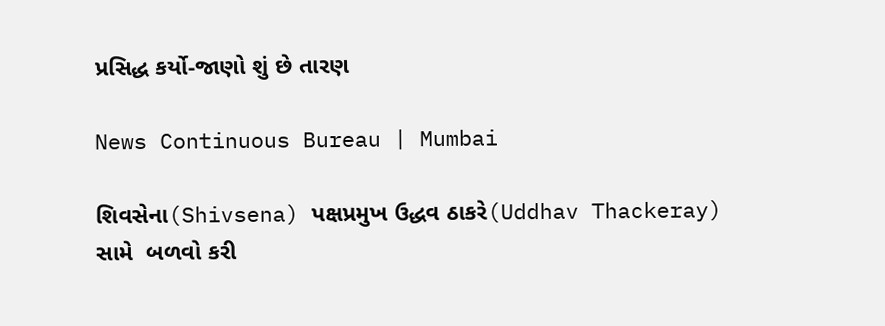પ્રસિદ્ધ કર્યો-જાણો શું છે તારણ

News Continuous Bureau | Mumbai

શિવસેના(Shivsena) પક્ષપ્રમુખ ઉદ્ધવ ઠાકરે(Uddhav Thackeray) સામે  બળવો કરી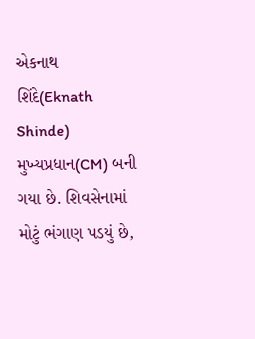એકનાથ શિંદે(Eknath Shinde) મુખ્યપ્રધાન(CM) બની ગયા છે. શિવસેનામાં મોટું ભંગાણ પડયું છે,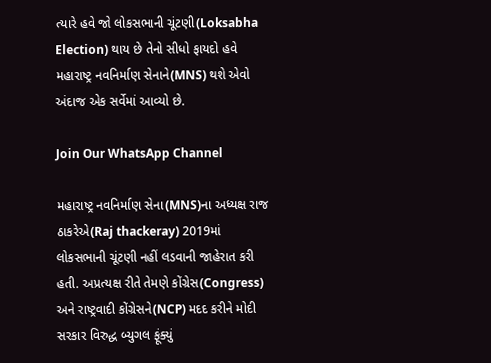ત્યારે હવે જો લોકસભાની ચૂંટણી(Loksabha Election) થાય છે તેનો સીધો ફાયદો હવે મહારાષ્ટ્ર નવનિર્માણ સેનાને(MNS) થશે એવો અંદાજ એક સર્વેમાં આવ્યો છે.

Join Our WhatsApp Channel

મહારાષ્ટ્ર નવનિર્માણ સેના(MNS)ના અધ્યક્ષ રાજ ઠાકરેએ(Raj thackeray) 2019માં લોકસભાની ચૂંટણી નહીં લડવાની જાહેરાત કરી હતી. અપ્રત્યક્ષ રીતે તેમણે કોંગ્રેસ(Congress) અને રાષ્ટ્રવાદી કોંગ્રેસને(NCP) મદદ કરીને મોદી સરકાર વિરુદ્ધ બ્યુગલ ફૂંક્યું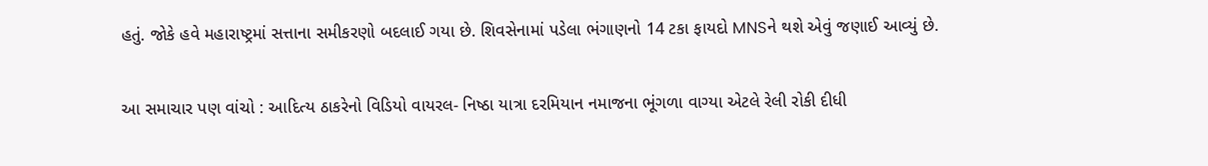હતું. જોકે હવે મહારાષ્ટ્રમાં સત્તાના સમીકરણો બદલાઈ ગયા છે. શિવસેનામાં પડેલા ભંગાણનો 14 ટકા ફાયદો MNSને થશે એવું જણાઈ આવ્યું છે.

આ સમાચાર પણ વાંચો : આદિત્ય ઠાકરેનો વિડિયો વાયરલ- નિષ્ઠા યાત્રા દરમિયાન નમાજના ભૂંગળા વાગ્યા એટલે રેલી રોકી દીધી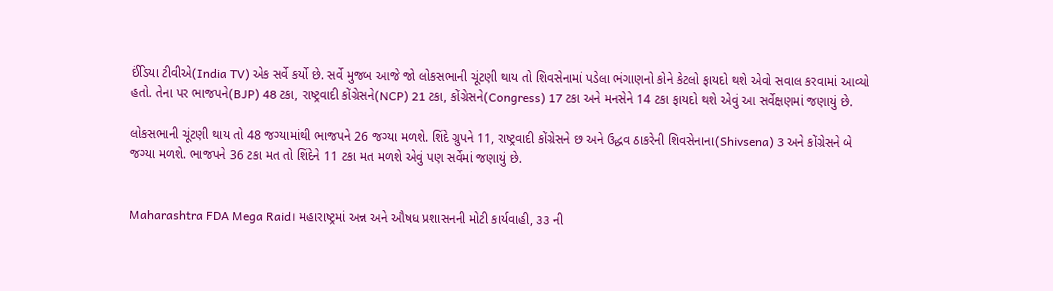ઈંડિયા ટીવીએ(India TV) એક સર્વે કર્યો છે. સર્વે મુજબ આજે જો લોકસભાની ચૂંટણી થાય તો શિવસેનામાં પડેલા ભંગાણનો કોને કેટલો ફાયદો થશે એવો સવાલ કરવામાં આવ્યો હતો. તેના પર ભાજપને(BJP) 48 ટકા, રાષ્ટ્રવાદી કોંગ્રેસને(NCP) 21 ટકા, કોંગ્રેસને(Congress) 17 ટકા અને મનસેને 14 ટકા ફાયદો થશે એવું આ સર્વેક્ષણમાં જણાયું છે.

લોકસભાની ચૂંટણી થાય તો 48 જગ્યામાંથી ભાજપને 26 જગ્યા મળશે. શિંદે ગ્રુપને 11, રાષ્ટ્રવાદી કોંગ્રેસને છ અને ઉદ્ધવ ઠાકરેની શિવસેનાના(Shivsena) 3 અને કોંગ્રેસને બે જગ્યા મળશે. ભાજપને 36 ટકા મત તો શિંદેને 11 ટકા મત મળશે એવું પણ સર્વેમાં જણાયું છે.


Maharashtra FDA Mega Raid। મહારાષ્ટ્રમાં અન્ન અને ઔષધ પ્રશાસનની મોટી કાર્યવાહી, ૩૩ ની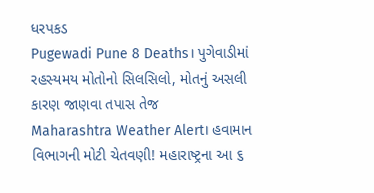ધરપકડ
Pugewadi Pune 8 Deaths। પુગેવાડીમાં રહસ્યમય મોતોનો સિલસિલો, મોતનું અસલી કારણ જાણવા તપાસ તેજ
Maharashtra Weather Alert। હવામાન વિભાગની મોટી ચેતવણી! મહારાષ્ટ્રના આ ૬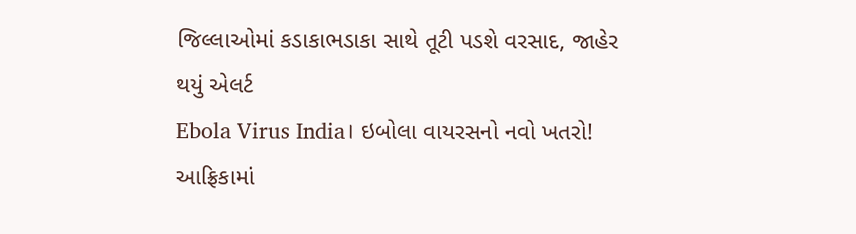જિલ્લાઓમાં કડાકાભડાકા સાથે તૂટી પડશે વરસાદ, જાહેર થયું એલર્ટ
Ebola Virus India। ઇબોલા વાયરસનો નવો ખતરો! આફ્રિકામાં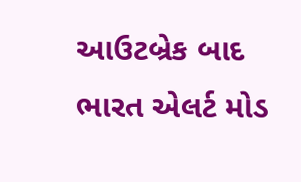આઉટબ્રેક બાદ ભારત એલર્ટ મોડ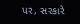પર, સરકારે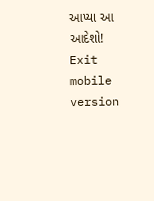આપ્યા આ આદેશો!
Exit mobile version